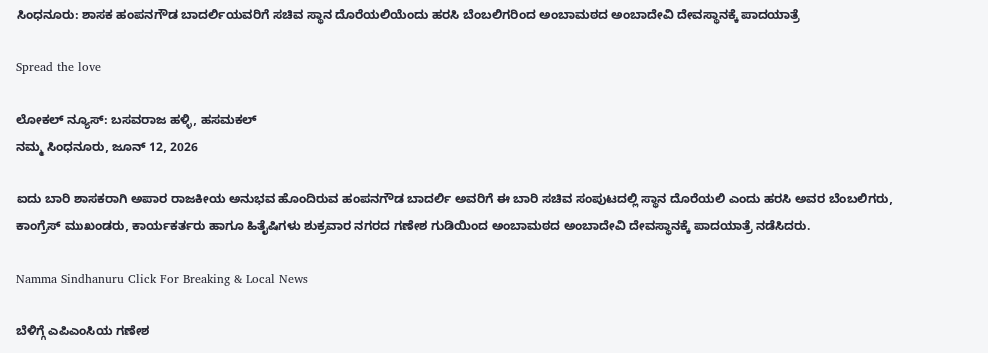ಸಿಂಧನೂರು: ಶಾಸಕ ಹಂಪನಗೌಡ ಬಾದರ್ಲಿಯವರಿಗೆ ಸಚಿವ ಸ್ಥಾನ ದೊರೆಯಲಿಯೆಂದು ಹರಸಿ ಬೆಂಬಲಿಗರಿಂದ ಅಂಬಾಮಠದ ಅಂಬಾದೇವಿ ದೇವಸ್ಥಾನಕ್ಕೆ ಪಾದಯಾತ್ರೆ

Spread the love

ಲೋಕಲ್ ನ್ಯೂಸ್: ಬಸವರಾಜ ಹಳ್ಳಿ, ಹಸಮಕಲ್
ನಮ್ಮ ಸಿಂಧನೂರು, ಜೂನ್ 12, 2026

ಐದು ಬಾರಿ ಶಾಸಕರಾಗಿ ಅಪಾರ ರಾಜಕೀಯ ಅನುಭವ ಹೊಂದಿರುವ ಹಂಪನಗೌಡ ಬಾದರ್ಲಿ ಅವರಿಗೆ ಈ ಬಾರಿ ಸಚಿವ ಸಂಪುಟದಲ್ಲಿ ಸ್ಥಾನ ದೊರೆಯಲಿ ಎಂದು ಹರಸಿ ಅವರ ಬೆಂಬಲಿಗರು, ಕಾಂಗ್ರೆಸ್ ಮುಖಂಡರು, ಕಾರ್ಯಕರ್ತರು ಹಾಗೂ ಹಿತೈಷಿಗಳು ಶುಕ್ರವಾರ ನಗರದ ಗಣೇಶ ಗುಡಿಯಿಂದ ಅಂಬಾಮಠದ ಅಂಬಾದೇವಿ ದೇವಸ್ಥಾನಕ್ಕೆ ಪಾದಯಾತ್ರೆ ನಡೆಸಿದರು.

Namma Sindhanuru Click For Breaking & Local News

ಬೆಳಿಗ್ಗೆ ಎಪಿಎಂಸಿಯ ಗಣೇಶ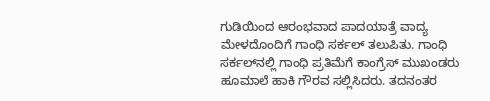ಗುಡಿಯಿಂದ ಆರಂಭವಾದ ಪಾದಯಾತ್ರೆ ವಾದ್ಯ ಮೇಳದೊಂದಿಗೆ ಗಾಂಧಿ ಸರ್ಕಲ್ ತಲುಪಿತು. ಗಾಂಧಿ ಸರ್ಕಲ್‌ನಲ್ಲಿ ಗಾಂಧಿ ಪ್ರತಿಮೆಗೆ ಕಾಂಗ್ರೆಸ್ ಮುಖಂಡರು ಹೂಮಾಲೆ ಹಾಕಿ ಗೌರವ ಸಲ್ಲಿಸಿದರು. ತದನಂತರ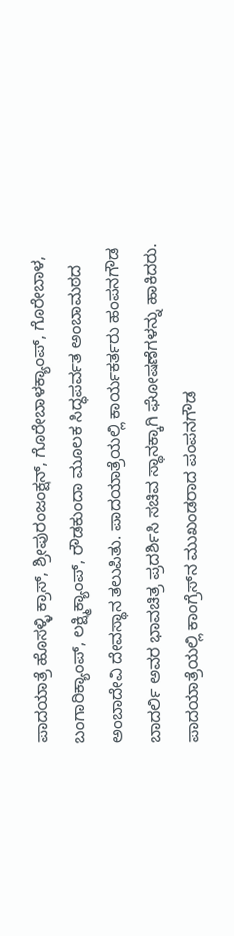ಪಾದಯಾತ್ರೆ ಹೊಸಳ್ಳಿ ಕ್ರಾಸ್, ಶ್ರೀಪುರಂಜಂಕ್ಷನ್, ಗೊರೇಬಾಳಕ್ಯಾಂಪ್, ಗೊರೇಬಾಳ, ಬಂಗಾರಿಕ್ಯಾಂಪ್, ಲಕ್ಷ್ಮಿಕ್ಯಾಂಪ್, ರೌಡಕುಂದಾ ಮೂಲಕ ಸಿದ್ಧಪರ್ವತ ಅಂಬಾಮಠದ ಅಂಬಾದೇವಿ ದೇವಸ್ಥಾನ ತಲುಪಿತು. ಪಾದಯಾತ್ರೆಯಲ್ಲಿ ಕಾರ್ಯಕರ್ತರು ಹಂಪನಗೌಡ ಬಾದರ್ಲಿ ಅವರ ಭಾವಚಿತ್ರ ಪ್ರದರ್ಶಿಸಿ ಸಚಿವ ಸ್ಥಾನಕ್ಕಾಗಿ ಘೋಷಣೆಗಳನ್ನು ಹಾಕಿದರು.
ಪಾದಯಾತ್ರೆಯಲ್ಲಿ ಕಾಂಗ್ರೆಸ್‌ನ ಮುಖಂಡರಾದ ಪಂಪನಗೌಡ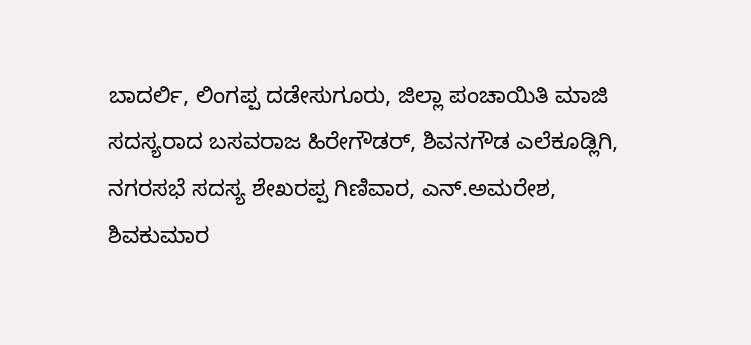ಬಾದರ್ಲಿ, ಲಿಂಗಪ್ಪ ದಡೇಸುಗೂರು, ಜಿಲ್ಲಾ ಪಂಚಾಯಿತಿ ಮಾಜಿ ಸದಸ್ಯರಾದ ಬಸವರಾಜ ಹಿರೇಗೌಡರ್, ಶಿವನಗೌಡ ಎಲೆಕೂಡ್ಲಿಗಿ, ನಗರಸಭೆ ಸದಸ್ಯ ಶೇಖರಪ್ಪ ಗಿಣಿವಾರ, ಎನ್.ಅಮರೇಶ, ಶಿವಕುಮಾರ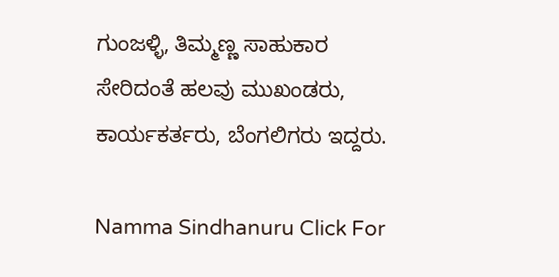ಗುಂಜಳ್ಳಿ, ತಿಮ್ಮಣ್ಣ ಸಾಹುಕಾರ ಸೇರಿದಂತೆ ಹಲವು ಮುಖಂಡರು, ಕಾರ್ಯಕರ್ತರು, ಬೆಂಗಲಿಗರು ಇದ್ದರು.

Namma Sindhanuru Click For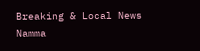Breaking & Local News
Namma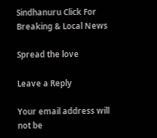Sindhanuru Click For Breaking & Local News

Spread the love

Leave a Reply

Your email address will not be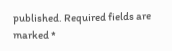published. Required fields are marked *